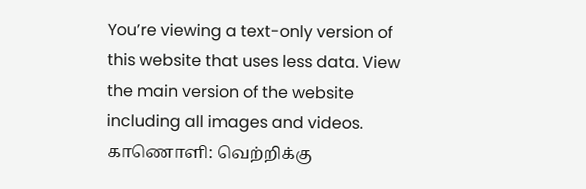You’re viewing a text-only version of this website that uses less data. View the main version of the website including all images and videos.
காணொளி: வெற்றிக்கு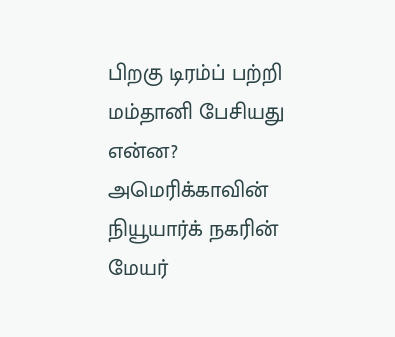பிறகு டிரம்ப் பற்றி மம்தானி பேசியது என்ன?
அமெரிக்காவின் நியூயார்க் நகரின் மேயர்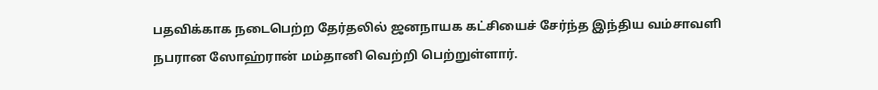பதவிக்காக நடைபெற்ற தேர்தலில் ஜனநாயக கட்சியைச் சேர்ந்த இந்திய வம்சாவளி நபரான ஸோஹ்ரான் மம்தானி வெற்றி பெற்றுள்ளார்.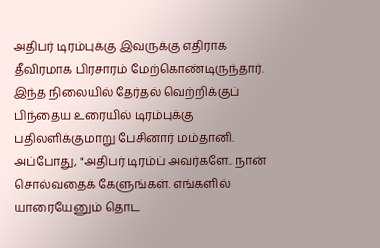அதிபர் டிரம்புக்கு இவருக்கு எதிராக தீவிரமாக பிரசாரம் மேற்கொண்டிருந்தார்.
இந்த நிலையில் தேர்தல் வெற்றிக்குப் பிந்தைய உரையில் டிரம்புக்கு பதிலளிக்குமாறு பேசினார் மம்தானி. அப்போது, "அதிபர் டிரம்ப் அவர்களே.. நான் சொல்வதைக் கேளுங்கள். எங்களில் யாரையேனும் தொட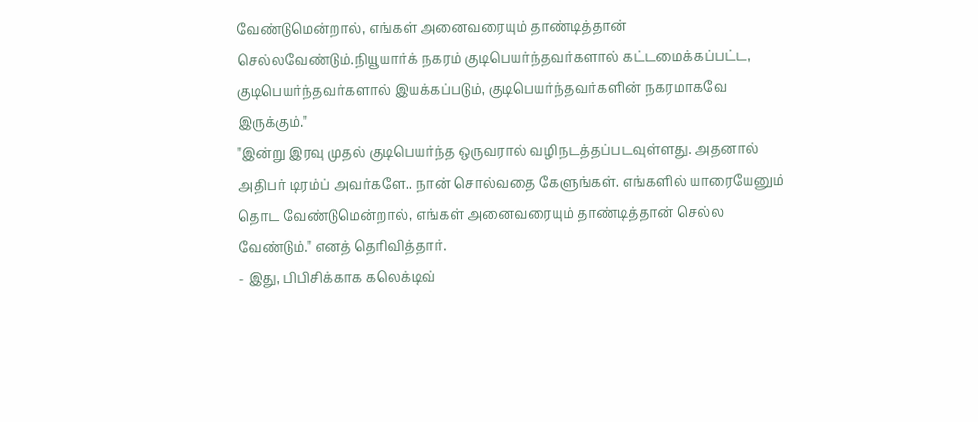வேண்டுமென்றால், எங்கள் அனைவரையும் தாண்டித்தான் செல்லவேண்டும்.நியூயார்க் நகரம் குடிபெயர்ந்தவர்களால் கட்டமைக்கப்பட்ட, குடிபெயர்ந்தவர்களால் இயக்கப்படும், குடிபெயர்ந்தவர்களின் நகரமாகவே இருக்கும்."
"இன்று இரவு முதல் குடிபெயர்ந்த ஒருவரால் வழிநடத்தப்படவுள்ளது. அதனால் அதிபர் டிரம்ப் அவர்களே.. நான் சொல்வதை கேளுங்கள். எங்களில் யாரையேனும் தொட வேண்டுமென்றால், எங்கள் அனைவரையும் தாண்டித்தான் செல்ல வேண்டும்." எனத் தெரிவித்தார்.
- இது, பிபிசிக்காக கலெக்டிவ்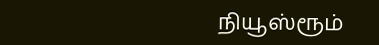நியூஸ்ரூம்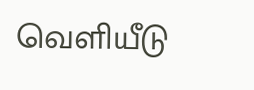வெளியீடு